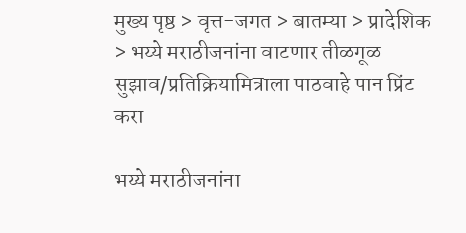मुख्य पृष्ठ > वृत्त-जगत > बातम्या > प्रादेशिक > भय्ये मराठीजनांना वाटणार तीळगूळ
सुझाव/प्रतिक्रियामित्राला पाठवाहे पान प्रिंट करा

भय्ये मराठीजनांना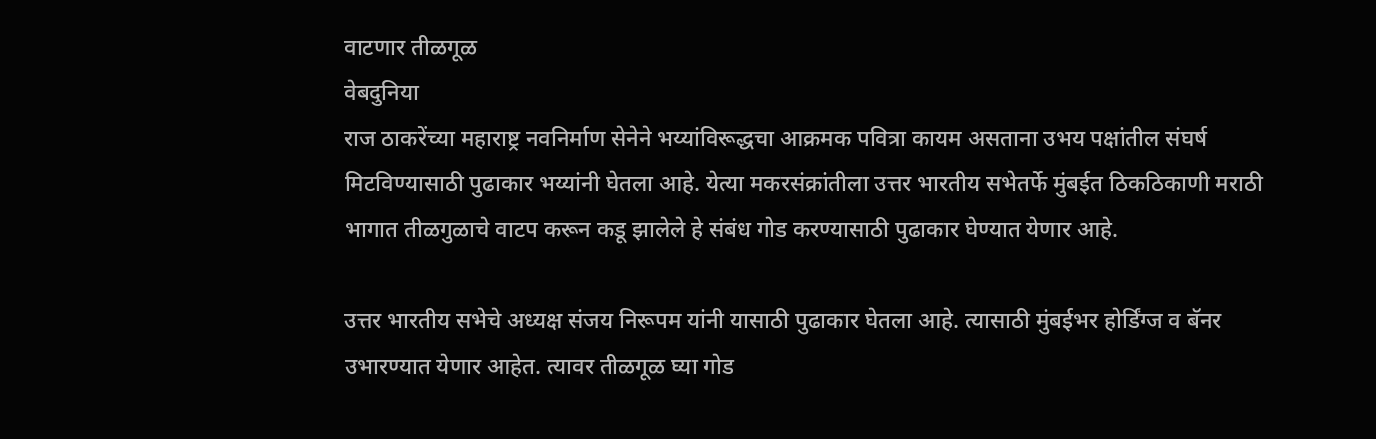वाटणार तीळगूळ
वेबदुनिया
राज ठाकरेंच्या महाराष्ट्र नवनिर्माण सेनेने भय्यांविरूद्धचा आक्रमक पवित्रा कायम असताना उभय पक्षांतील संघर्ष मिटविण्यासाठी पुढाकार भय्यांनी घेतला आहे. येत्या मकरसंक्रांतीला उत्तर भारतीय सभेतर्फे मुंबईत ठिकठिकाणी मराठी भागात तीळगुळाचे वाटप करून कडू झालेले हे संबंध गोड करण्यासाठी पुढाकार घेण्यात येणार आहे.

उत्तर भारतीय सभेचे अध्यक्ष संजय निरूपम यांनी यासाठी पुढाकार घेतला आहे. त्यासाठी मुंबईभर होर्डिंग्ज व बॅनर उभारण्यात येणार आहेत. त्यावर तीळगूळ घ्या गोड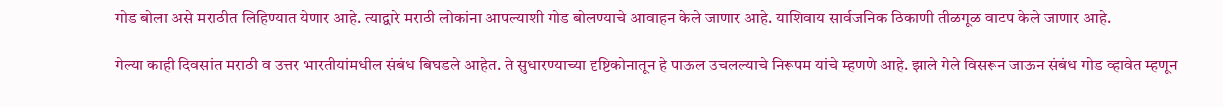गोड बोला असे मराठीत लिहिण्यात येणार आहे. त्याद्वारे मराठी लोकांना आपल्याशी गोड बोलण्याचे आवाहन केले जाणार आहे. याशिवाय सार्वजनिक ठिकाणी तीळगूळ वाटप केले जाणार आहे.

गेल्या काही दिवसांत मराठी व उत्तर भारतीयांमधील संबंध बिघडले आहेत. ते सुधारण्याच्या दृष्टिकोनातून हे पाऊल उचलल्याचे निरूपम यांचे म्हणणे आहे. झाले गेले विसरून जाऊन संबंध गोड व्हावेत म्हणून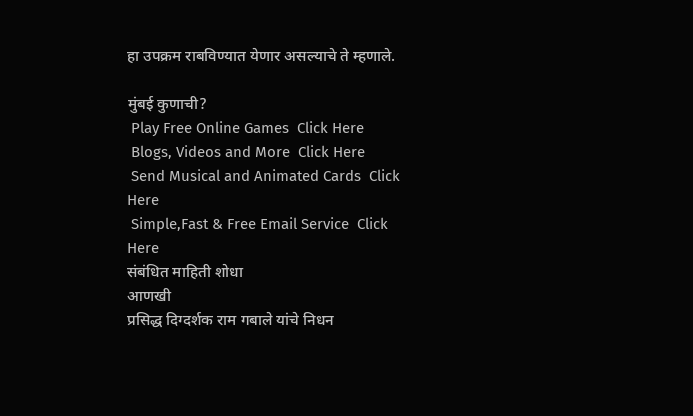हा उपक्रम राबविण्यात येणार असल्याचे ते म्हणाले.

मुंबई कुणाची?
 Play Free Online Games  Click Here
 Blogs, Videos and More  Click Here
 Send Musical and Animated Cards  Click Here
 Simple,Fast & Free Email Service  Click Here
संबंधित माहिती शोधा
आणखी
प्रसिद्ध दिग्दर्शक राम गबाले यांचे निधन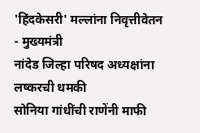'हिंदकेसरी' मल्लांना निवृत्तीवेतन - मुख्यमंत्री
नांदेड जिल्हा परिषद अध्यक्षांना लष्करची धमकी
सोनिया गांधींची राणेंनी माफी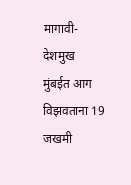मागावी- देशमुख
मुंबईत आग विझवताना 19 जखमी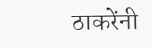ठाकरेंनी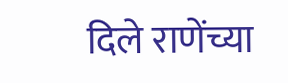दिले राणेंच्या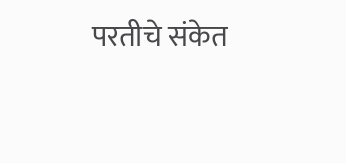परतीचे संकेत